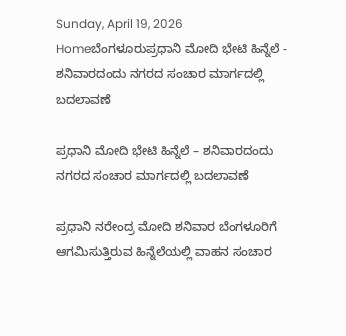Sunday, April 19, 2026
Homeಬೆಂಗಳೂರುಪ್ರಧಾನಿ ಮೋದಿ ಭೇಟಿ ಹಿನ್ನೆಲೆ - ಶನಿವಾರದಂದು ನಗರದ ಸಂಚಾರ ಮಾರ್ಗದಲ್ಲಿ ಬದಲಾವಣೆ

ಪ್ರಧಾನಿ ಮೋದಿ ಭೇಟಿ ಹಿನ್ನೆಲೆ – ಶನಿವಾರದಂದು ನಗರದ ಸಂಚಾರ ಮಾರ್ಗದಲ್ಲಿ ಬದಲಾವಣೆ

ಪ್ರಧಾನಿ ನರೇಂದ್ರ ಮೋದಿ ಶನಿವಾರ ಬೆಂಗಳೂರಿಗೆ ಆಗಮಿಸುತ್ತಿರುವ ಹಿನ್ನೆಲೆಯಲ್ಲಿ ವಾಹನ ಸಂಚಾರ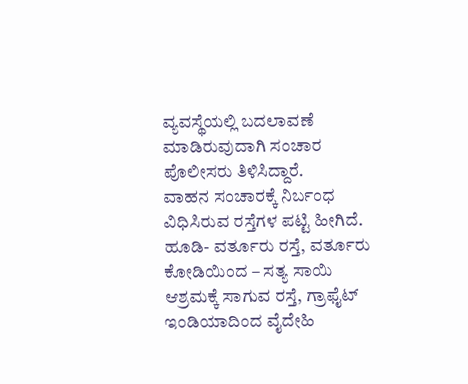ವ್ಯವಸ್ಥೆಯಲ್ಲಿ ಬದಲಾವಣೆ ಮಾಡಿರುವುದಾಗಿ ಸಂಚಾರ ಪೊಲೀಸರು ತಿಳಿಸಿದ್ದಾರೆ.
ವಾಹನ ಸಂಚಾರಕ್ಕೆ ನಿರ್ಬಂಧ ವಿಧಿಸಿರುವ ರಸ್ತೆಗಳ ಪಟ್ಟಿ ಹೀಗಿದೆ.
ಹೂಡಿ- ವರ್ತೂರು ರಸ್ತೆ, ವರ್ತೂರು ಕೋಡಿಯಿಂದ – ಸತ್ಯ ಸಾಯಿ ಆಶ್ರಮಕ್ಕೆ ಸಾಗುವ ರಸ್ತೆ, ಗ್ರಾಫೈಟ್ ಇಂಡಿಯಾದಿಂದ ವೈದೇಹಿ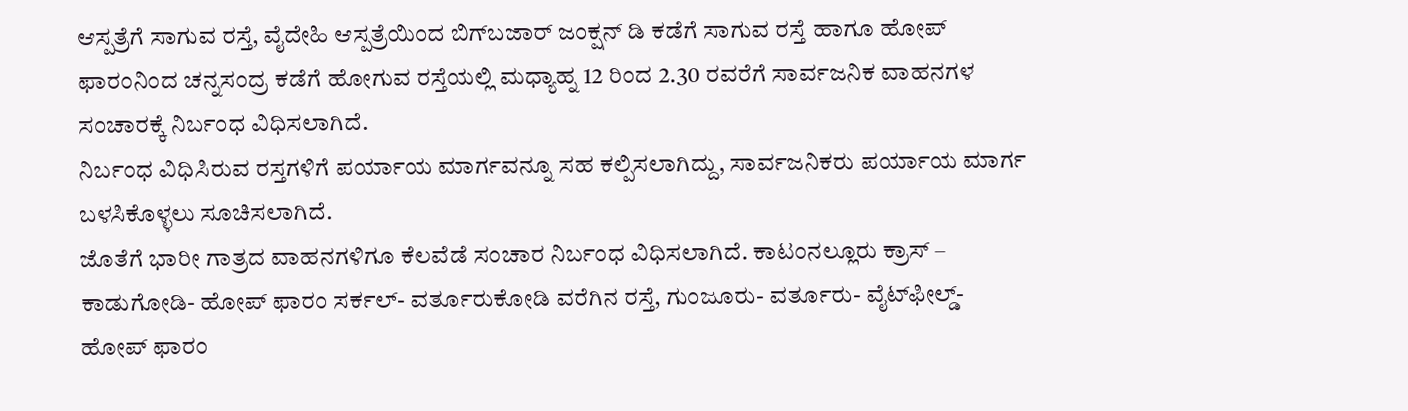ಆಸ್ಪತ್ರೆಗೆ ಸಾಗುವ ರಸ್ತೆ, ವೈದೇಹಿ ಆಸ್ಪತ್ರೆಯಿಂದ ಬಿಗ್‍ಬಜಾರ್ ಜಂಕ್ಷನ್ ಡಿ ಕಡೆಗೆ ಸಾಗುವ ರಸ್ತೆ ಹಾಗೂ ಹೋಪ್ ಫಾರಂನಿಂದ ಚನ್ನಸಂದ್ರ ಕಡೆಗೆ ಹೋಗುವ ರಸ್ತೆಯಲ್ಲಿ ಮಧ್ಯಾಹ್ನ 12 ರಿಂದ 2.30 ರವರೆಗೆ ಸಾರ್ವಜನಿಕ ವಾಹನಗಳ ಸಂಚಾರಕ್ಕೆ ನಿರ್ಬಂಧ ವಿಧಿಸಲಾಗಿದೆ.
ನಿರ್ಬಂಧ ವಿಧಿಸಿರುವ ರಸ್ತಗಳಿಗೆ ಪರ್ಯಾಯ ಮಾರ್ಗವನ್ನೂ ಸಹ ಕಲ್ಪಿಸಲಾಗಿದ್ದು, ಸಾರ್ವಜನಿಕರು ಪರ್ಯಾಯ ಮಾರ್ಗ ಬಳಸಿಕೊಳ್ಳಲು ಸೂಚಿಸಲಾಗಿದೆ.
ಜೊತೆಗೆ ಭಾರೀ ಗಾತ್ರದ ವಾಹನಗಳಿಗೂ ಕೆಲವೆಡೆ ಸಂಚಾರ ನಿರ್ಬಂಧ ವಿಧಿಸಲಾಗಿದೆ. ಕಾಟಂನಲ್ಲೂರು ಕ್ರಾಸ್ – ಕಾಡುಗೋಡಿ- ಹೋಪ್ ಫಾರಂ ಸರ್ಕಲ್- ವರ್ತೂರುಕೋಡಿ ವರೆಗಿನ ರಸ್ತೆ, ಗುಂಜೂರು- ವರ್ತೂರು- ವೈಟ್‍ಫೀಲ್ಡ್- ಹೋಪ್ ಫಾರಂ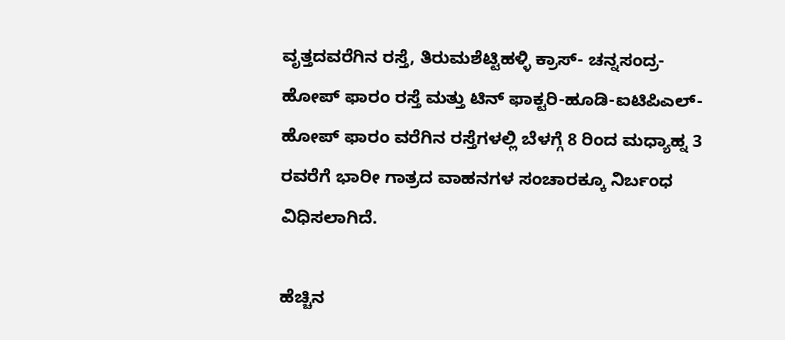ವೃತ್ತದವರೆಗಿನ ರಸ್ತೆ, ತಿರುಮಶೆಟ್ಟಿಹಳ್ಳಿ ಕ್ರಾಸ್- ಚನ್ನಸಂದ್ರ- ಹೋಪ್ ಫಾರಂ ರಸ್ತೆ ಮತ್ತು ಟಿನ್ ಫಾಕ್ಟರಿ-ಹೂಡಿ-ಐಟಿಪಿಎಲ್-ಹೋಪ್ ಫಾರಂ ವರೆಗಿನ ರಸ್ತೆಗಳಲ್ಲಿ ಬೆಳಗ್ಗೆ 8 ರಿಂದ ಮಧ್ಯಾಹ್ನ 3 ರವರೆಗೆ ಭಾರೀ ಗಾತ್ರದ ವಾಹನಗಳ ಸಂಚಾರಕ್ಕೂ ನಿರ್ಬಂಧ ವಿಧಿಸಲಾಗಿದೆ.

ಹೆಚ್ಚಿನ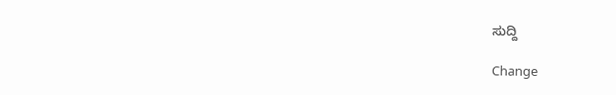ಸುದ್ದಿ

Change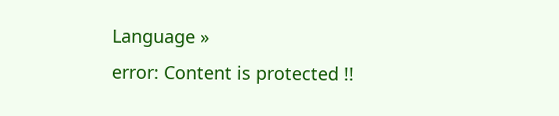Language »
error: Content is protected !!